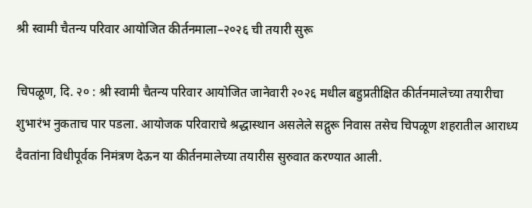श्री स्वामी चैतन्य परिवार आयोजित कीर्तनमाला–२०२६ ची तयारी सुरू

चिपळूण, दि. २० : श्री स्वामी चैतन्य परिवार आयोजित जानेवारी २०२६ मधील बहुप्रतीक्षित कीर्तनमालेच्या तयारीचा शुभारंभ नुकताच पार पडला. आयोजक परिवाराचे श्रद्धास्थान असलेले सद्गुरू निवास तसेच चिपळूण शहरातील आराध्य दैवतांना विधीपूर्वक निमंत्रण देऊन या कीर्तनमालेच्या तयारीस सुरुवात करण्यात आली.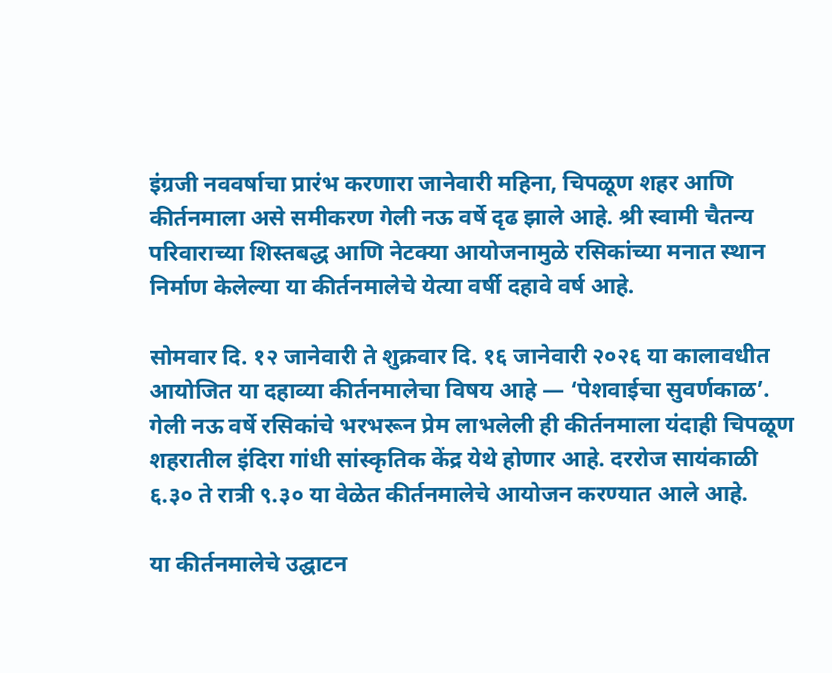इंग्रजी नववर्षाचा प्रारंभ करणारा जानेवारी महिना, चिपळूण शहर आणि कीर्तनमाला असे समीकरण गेली नऊ वर्षे दृढ झाले आहे. श्री स्वामी चैतन्य परिवाराच्या शिस्तबद्ध आणि नेटक्या आयोजनामुळे रसिकांच्या मनात स्थान निर्माण केलेल्या या कीर्तनमालेचे येत्या वर्षी दहावे वर्ष आहे.

सोमवार दि. १२ जानेवारी ते शुक्रवार दि. १६ जानेवारी २०२६ या कालावधीत आयोजित या दहाव्या कीर्तनमालेचा विषय आहे — ‘पेशवाईचा सुवर्णकाळ’. गेली नऊ वर्षे रसिकांचे भरभरून प्रेम लाभलेली ही कीर्तनमाला यंदाही चिपळूण शहरातील इंदिरा गांधी सांस्कृतिक केंद्र येथे होणार आहे. दररोज सायंकाळी ६.३० ते रात्री ९.३० या वेळेत कीर्तनमालेचे आयोजन करण्यात आले आहे.

या कीर्तनमालेचे उद्घाटन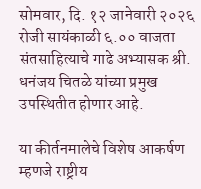सोमवार, दि. १२ जानेवारी २०२६ रोजी सायंकाळी ६.०० वाजता संतसाहित्याचे गाढे अभ्यासक श्री. धनंजय चितळे यांच्या प्रमुख उपस्थितीत होणार आहे.

या कीर्तनमालेचे विशेष आकर्षण म्हणजे राष्ट्रीय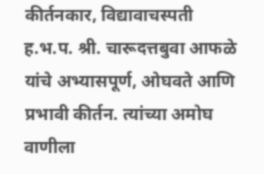कीर्तनकार, विद्यावाचस्पती ह.भ.प. श्री. चारूदत्तबुवा आफळे यांचे अभ्यासपूर्ण, ओघवते आणि प्रभावी कीर्तन. त्यांच्या अमोघ वाणीला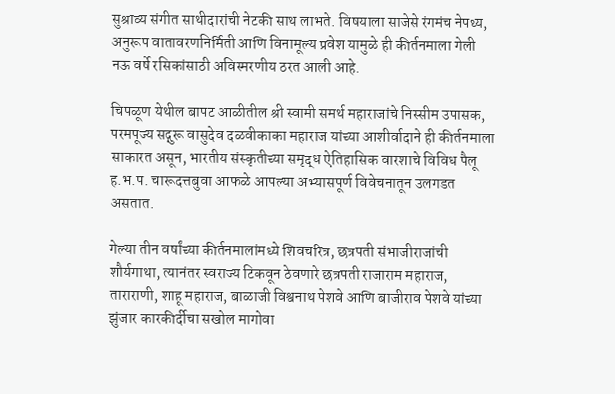सुश्राव्य संगीत साथीदारांची नेटकी साथ लाभते. विषयाला साजेसे रंगमंच नेपथ्य, अनुरूप वातावरणनिर्मिती आणि विनामूल्य प्रवेश यामुळे ही कीर्तनमाला गेली नऊ वर्षे रसिकांसाठी अविस्मरणीय ठरत आली आहे.

चिपळूण येथील बापट आळीतील श्री स्वामी समर्थ महाराजांचे निस्सीम उपासक, परमपूज्य सद्गुरू वासुदेव दळवीकाका महाराज यांच्या आशीर्वादाने ही कीर्तनमाला साकारत असून, भारतीय संस्कृतीच्या समृद्ध ऐतिहासिक वारशाचे विविध पैलू ह.भ.प. चारूदत्तबुवा आफळे आपल्या अभ्यासपूर्ण विवेचनातून उलगडत असतात.

गेल्या तीन वर्षांच्या कीर्तनमालांमध्ये शिवचरित्र, छत्रपती संभाजीराजांची शौर्यगाथा, त्यानंतर स्वराज्य टिकवून ठेवणारे छत्रपती राजाराम महाराज, ताराराणी, शाहू महाराज, बाळाजी विश्वनाथ पेशवे आणि बाजीराव पेशवे यांच्या झुंजार कारकीर्दीचा सखोल मागोवा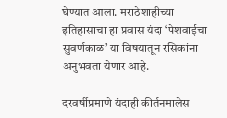घेण्यात आला. मराठेशाहीच्या इतिहासाचा हा प्रवास यंदा ‘पेशवाईचा सुवर्णकाळ’ या विषयातून रसिकांना अनुभवता येणार आहे.

दरवर्षीप्रमाणे यंदाही कीर्तनमालेस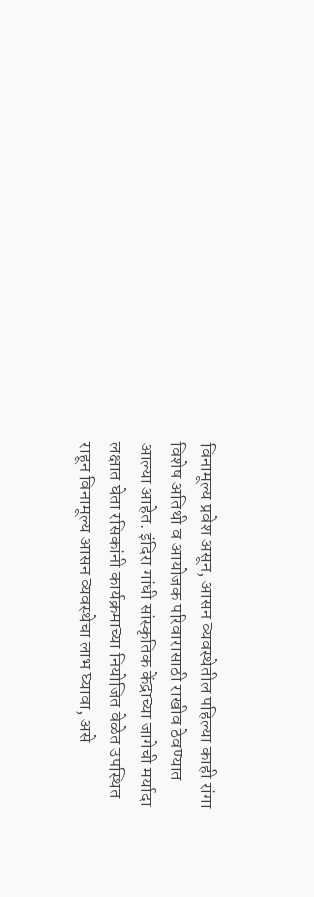विनामूल्य प्रवेश असून, आसन व्यवस्थेतील पहिल्या काही रांगा विशेष अतिथी व आयोजक परिवारासाठी राखीव ठेवण्यात आल्या आहेत. इंदिरा गांधी सांस्कृतिक केंद्राच्या जागेची मर्यादा लक्षात घेता रसिकांनी कार्यक्रमाच्या नियोजित वेळेत उपस्थित राहून विनामूल्य आसन व्यवस्थेचा लाभ घ्यावा, असे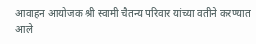आवाहन आयोजक श्री स्वामी चैतन्य परिवार यांच्या वतीने करण्यात आले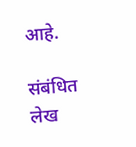आहे.

संबंधित लेख